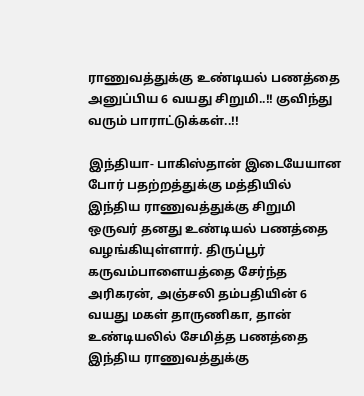ராணுவத்துக்கு உண்டியல் பணத்தை அனுப்பிய 6 வயது சிறுமி..!! குவிந்து வரும் பாராட்டுக்கள்..!!

இந்தியா- பாகிஸ்தான் இடையேயான போர் பதற்றத்துக்கு மத்தியில் இந்திய ராணுவத்துக்கு சிறுமி ஒருவர் தனது உண்டியல் பணத்தை வழங்கியுள்ளார். திருப்பூர் கருவம்பாளையத்தை சேர்ந்த அரிகரன், அஞ்சலி தம்பதியின் 6 வயது மகள் தாருணிகா, தான் உண்டியலில் சேமித்த பணத்தை இந்திய ராணுவத்துக்கு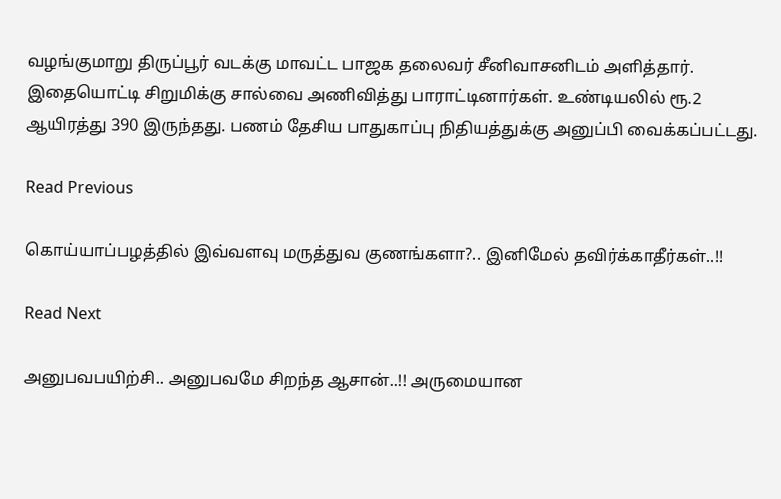வழங்குமாறு திருப்பூர் வடக்கு மாவட்ட பாஜக தலைவர் சீனிவாசனிடம் அளித்தார். இதையொட்டி சிறுமிக்கு சால்வை அணிவித்து பாராட்டினார்கள். உண்டியலில் ரூ.2 ஆயிரத்து 390 இருந்தது. பணம் தேசிய பாதுகாப்பு நிதியத்துக்கு அனுப்பி வைக்கப்பட்டது.

Read Previous

கொய்யாப்பழத்தில் இவ்வளவு மருத்துவ குணங்களா?.. இனிமேல் தவிர்க்காதீர்கள்..!!

Read Next

அனுபவபயிற்சி.. அனுபவமே சிறந்த ஆசான்..!! அருமையான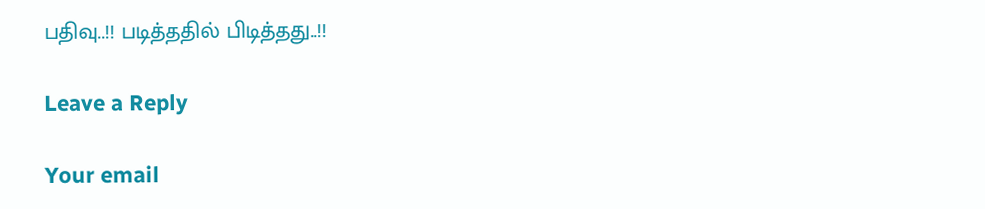பதிவு..!! படித்ததில் பிடித்தது..!!

Leave a Reply

Your email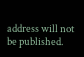address will not be published.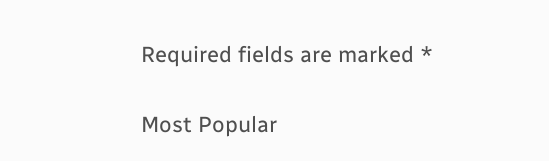Required fields are marked *

Most Popular